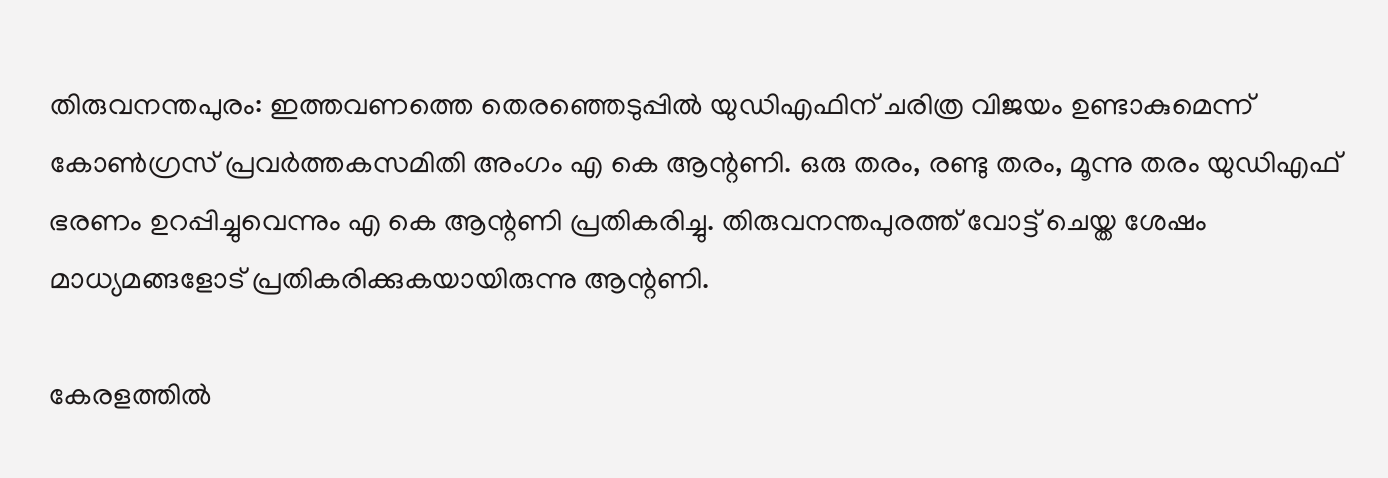തിരുവനന്തപുരം: ഇത്തവണത്തെ തെരഞ്ഞെടുപ്പില്‍ യുഡിഎഫിന് ചരിത്ര വിജയം ഉണ്ടാകുമെന്ന് കോണ്‍ഗ്രസ് പ്രവര്‍ത്തകസമിതി അംഗം എ കെ ആന്റണി. ഒരു തരം, രണ്ടു തരം, മൂന്നു തരം യുഡിഎഫ് ഭരണം ഉറപ്പിച്ചുവെന്നും എ കെ ആന്റണി പ്രതികരിച്ചു. തിരുവനന്തപുരത്ത് വോട്ട് ചെയ്ത ശേഷം മാധ്യമങ്ങളോട് പ്രതികരിക്കുകയായിരുന്നു ആന്റണി.

കേരളത്തില്‍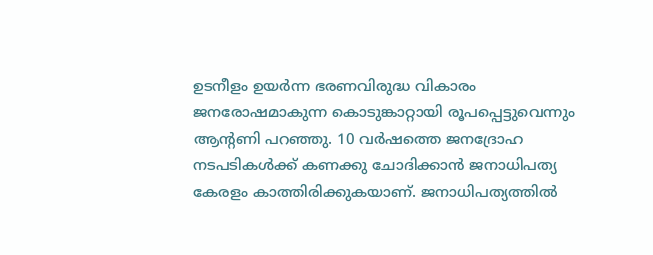ഉടനീളം ഉയര്‍ന്ന ഭരണവിരുദ്ധ വികാരം ജനരോഷമാകുന്ന കൊടുങ്കാറ്റായി രൂപപ്പെട്ടുവെന്നും ആന്റണി പറഞ്ഞു. 10 വര്‍ഷത്തെ ജനദ്രോഹ നടപടികള്‍ക്ക് കണക്കു ചോദിക്കാന്‍ ജനാധിപത്യ കേരളം കാത്തിരിക്കുകയാണ്. ജനാധിപത്യത്തില്‍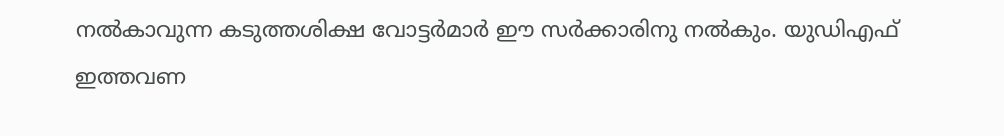നല്‍കാവുന്ന കടുത്തശിക്ഷ വോട്ടര്‍മാര്‍ ഈ സര്‍ക്കാരിനു നല്‍കും. യുഡിഎഫ് ഇത്തവണ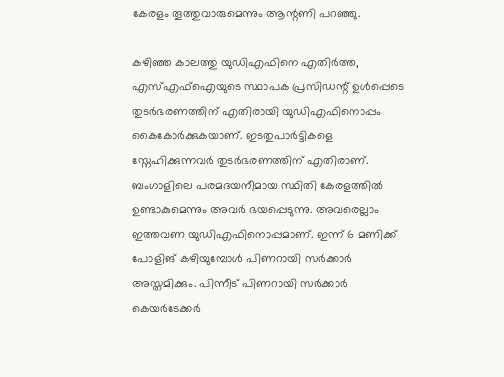കേരളം തൂത്തുവാരുമെന്നും ആന്റണി പറഞ്ഞു.

കഴിഞ്ഞ കാലത്തു യുഡിഎഫിനെ എതിര്‍ത്ത, എസ്എഫ്ഐയുടെ സ്ഥാപക പ്രസിഡന്റ് ഉള്‍പ്പെടെ തുടര്‍ഭരണത്തിന് എതിരായി യുഡിഎഫിനൊപ്പം കൈകോര്‍ക്കുകയാണ്. ഇടതുപാര്‍ട്ടികളെ സ്നേഹിക്കുന്നവര്‍ തുടര്‍ഭരണത്തിന് എതിരാണ്. ബംഗാളിലെ പരമദയനീമായ സ്ഥിതി കേരളത്തില്‍ ഉണ്ടാകുമെന്നും അവര്‍ ഭയപ്പെടുന്നു. അവരെല്ലാം ഇത്തവണ യുഡിഎഫിനൊപ്പമാണ്. ഇന്ന് 6 മണിക്ക് പോളിങ് കഴിയുമ്പോള്‍ പിണറായി സര്‍ക്കാര്‍ അസ്തമിക്കും. പിന്നീട് പിണറായി സര്‍ക്കാര്‍ കെയര്‍ടേക്കര്‍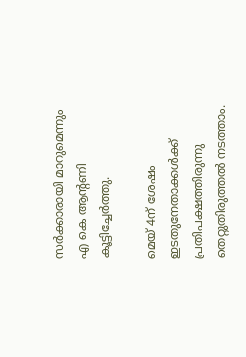സര്‍ക്കാരായി മാറുമെന്നും എ കെ ആന്റണി കൂട്ടിച്ചേര്‍ത്തു.

മെയ് 4ന് ശേഷം ഇടതുനേതാക്കള്‍ക്ക് പ്രതിപക്ഷത്തിരുന്നു തെറ്റുതിരുത്തല്‍ നടത്താം.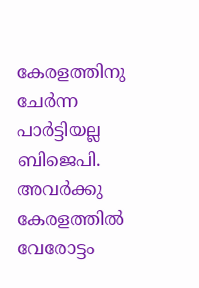കേരളത്തിനു ചേര്‍ന്ന പാര്‍ട്ടിയല്ല ബിജെപി. അവര്‍ക്കു കേരളത്തില്‍ വേരോട്ടം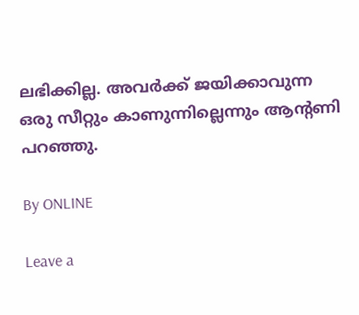ലഭിക്കില്ല. അവര്‍ക്ക് ജയിക്കാവുന്ന ഒരു സീറ്റും കാണുന്നില്ലെന്നും ആന്റണി പറഞ്ഞു.

By ONLINE

Leave a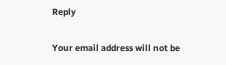Reply

Your email address will not be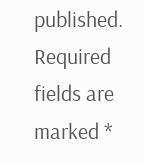published. Required fields are marked *